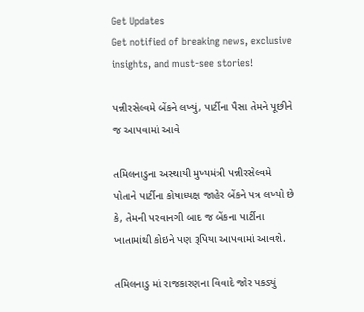Get Updates
Get notified of breaking news, exclusive insights, and must-see stories!

પન્નીરસેલ્વમે બેંકને લખ્યું, પાર્ટીના પૈસા તેમને પૂછીને જ આપવામાં આવે

તમિલનાડુના અસ્થાયી મુખ્યમંત્રી પન્નીરસેલ્વમે પોતાને પાર્ટીના કોષાધ્યક્ષ જાહેર બેંકને પત્ર લખ્યો છે કે, તેમની પરવાનગી બાદ જ બેંકના પાર્ટીના ખાતામાંથી કોઇને પણ રૂપિયા આપવામાં આવશે.

તમિલનાડુ માં રાજકારણના વિવાદે જોર પકડ્યું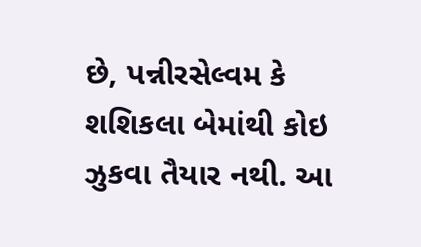છે, પન્નીરસેલ્વમ કે શશિકલા બેમાંથી કોઇ ઝુકવા તૈયાર નથી. આ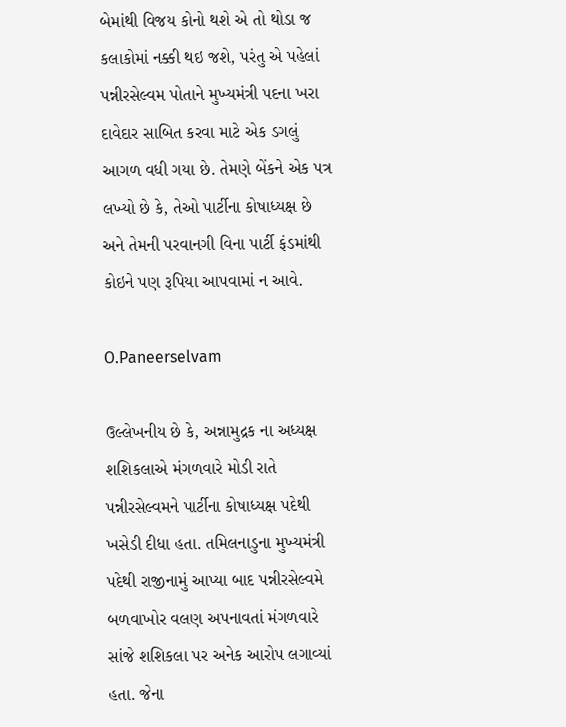બેમાંથી વિજય કોનો થશે એ તો થોડા જ કલાકોમાં નક્કી થઇ જશે, પરંતુ એ પહેલાં પન્નીરસેલ્વમ પોતાને મુખ્યમંત્રી પદના ખરા દાવેદાર સાબિત કરવા માટે એક ડગલું આગળ વધી ગયા છે. તેમણે બેંકને એક પત્ર લખ્યો છે કે, તેઓ પાર્ટીના કોષાધ્યક્ષ છે અને તેમની પરવાનગી વિના પાર્ટી ફંડમાંથી કોઇને પણ રૂપિયા આપવામાં ન આવે.

O.Paneerselvam

ઉલ્લેખનીય છે કે, અન્નામુદ્રક ના અધ્યક્ષ શશિકલાએ મંગળવારે મોડી રાતે પન્નીરસેલ્વમને પાર્ટીના કોષાધ્યક્ષ પદેથી ખસેડી દીધા હતા. તમિલનાડુના મુખ્યમંત્રી પદેથી રાજીનામું આપ્યા બાદ પન્નીરસેલ્વમે બળવાખોર વલણ અપનાવતાં મંગળવારે સાંજે શશિકલા પર અનેક આરોપ લગાવ્યાં હતા. જેના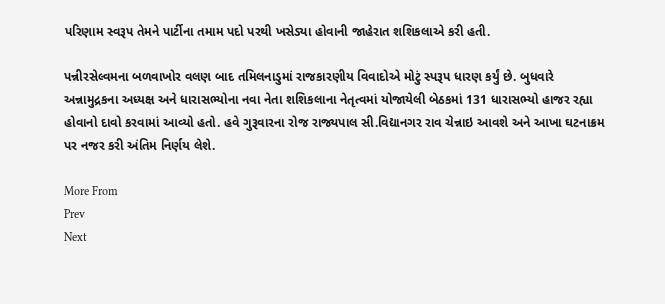પરિણામ સ્વરૂપ તેમને પાર્ટીના તમામ પદો પરથી ખસેડ્યા હોવાની જાહેરાત શશિકલાએ કરી હતી.

પન્નીરસેલ્વમના બળવાખોર વલણ બાદ તમિલનાડુમાં રાજકારણીય વિવાદોએ મોટું સ્પરૂપ ધારણ કર્યું છે. બુધવારે અન્નામુદ્રકના અધ્યક્ષ અને ધારાસભ્યોના નવા નેતા શશિકલાના નેતૃત્વમાં યોજાયેલી બેઠકમાં 131 ધારાસભ્યો હાજર રહ્યા હોવાનો દાવો કરવામાં આવ્યો હતો. હવે ગુરૂવારના રોજ રાજ્યપાલ સી.વિદ્યાનગર રાવ ચેન્નાઇ આવશે અને આખા ઘટનાક્રમ પર નજર કરી અંતિમ નિર્ણય લેશે.

More From
Prev
Next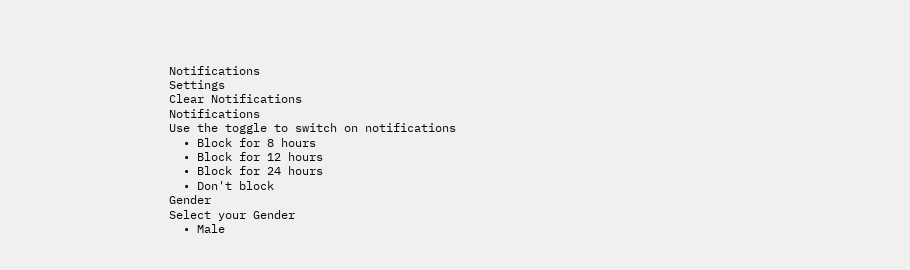Notifications
Settings
Clear Notifications
Notifications
Use the toggle to switch on notifications
  • Block for 8 hours
  • Block for 12 hours
  • Block for 24 hours
  • Don't block
Gender
Select your Gender
  • Male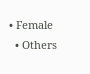• Female
  • Others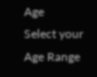Age
Select your Age Range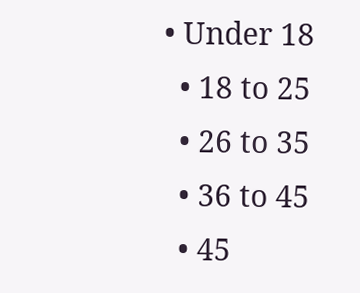• Under 18
  • 18 to 25
  • 26 to 35
  • 36 to 45
  • 45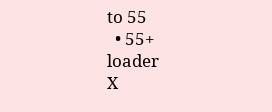to 55
  • 55+
loader
X